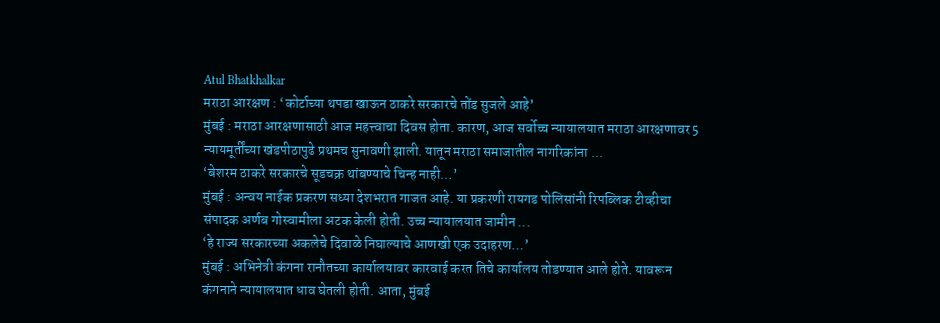Atul Bhatkhalkar
मराठा आरक्षण : ‘कोर्टाच्या थपडा खाऊन ठाकरे सरकारचे तोंड सुजले आहे’
मुंबई : मराठा आरक्षणासाठी आज महत्त्वाचा दिवस होता. कारण, आज सर्वोच्च न्यायालयात मराठा आरक्षणावर 5 न्यायमूर्तींच्या खंडपीठापुढे प्रथमच सुनावणी झाली. यातून मराठा समाजातील नागरिकांना ...
‘बेशरम ठाकरे सरकारचे सूडचक्र थांबण्याचे चिन्ह नाही…’
मुंबई : अन्वय नाईक प्रकरण सध्या देशभरात गाजत आहे. या प्रकरणी रायगड पोलिसांनी रिपब्लिक टीव्हीचा संपादक अर्णब गोस्वामीला अटक केली होती. उच्च न्यायालयात जामीन ...
‘हे राज्य सरकारच्या अकलेचे दिवाळे निघाल्याचे आणखी एक उदाहरण…’
मुंबई : अभिनेत्री कंगना रानौतच्या कार्यालयावर कारवाई करत तिचे कार्यालय तोडण्यात आले होते. यावरून कंगनाने न्यायालयात धाव घेतली होती. आता, मुंबई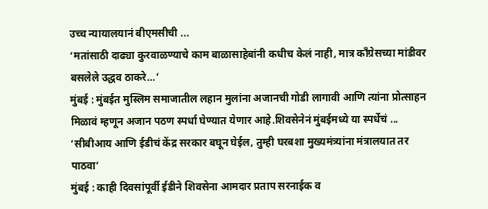उच्च न्यायालयानं बीएमसीची ...
‘मतांसाठी दाढ्या कुरवाळण्याचे काम बाळासाहेबांनी कधीच केलं नाही, मात्र काँग्रेसच्या मांडीवर बसलेले उद्धव ठाकरे…’
मुंबई : मुंबईत मुस्लिम समाजातील लहान मुलांना अजानची गोडी लागावी आणि त्यांना प्रोत्साहन मिळावं म्हणून अजान पठण स्पर्धा घेण्यात येणार आहे.शिवसेनेनं मुंबईमध्ये या स्पर्धेचं ...
‘सीबीआय आणि ईडीचं केंद्र सरकार बघून घेईल, तुम्ही घरबशा मुख्यमंत्र्यांना मंत्रालयात तर पाठवा’
मुंबई : काही दिवसांपूर्वी ईडीने शिवसेना आमदार प्रताप सरनाईक व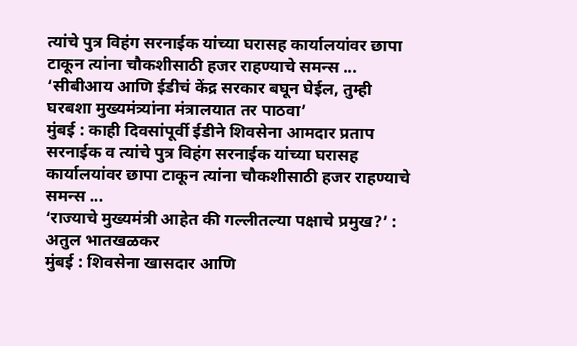त्यांचे पुत्र विहंग सरनाईक यांच्या घरासह कार्यालयांवर छापा टाकून त्यांना चौकशीसाठी हजर राहण्याचे समन्स ...
‘सीबीआय आणि ईडीचं केंद्र सरकार बघून घेईल, तुम्ही घरबशा मुख्यमंत्र्यांना मंत्रालयात तर पाठवा’
मुंबई : काही दिवसांपूर्वी ईडीने शिवसेना आमदार प्रताप सरनाईक व त्यांचे पुत्र विहंग सरनाईक यांच्या घरासह कार्यालयांवर छापा टाकून त्यांना चौकशीसाठी हजर राहण्याचे समन्स ...
‘राज्याचे मुख्यमंत्री आहेत की गल्लीतल्या पक्षाचे प्रमुख?’ : अतुल भातखळकर
मुंबई : शिवसेना खासदार आणि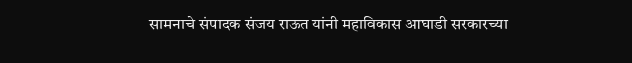सामनाचे संपादक संजय राऊत यांनी महाविकास आघाडी सरकारच्या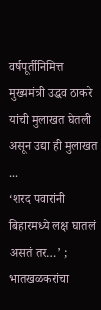वर्षपूर्तीनिमित्त मुख्यमंत्री उद्धव ठाकरे यांची मुलाखत घेतली असून उद्या ही मुलाखत ...
‘शरद पवारांनी बिहारमध्ये लक्ष घातलं असतं तर…’ ; भातखळकरांचा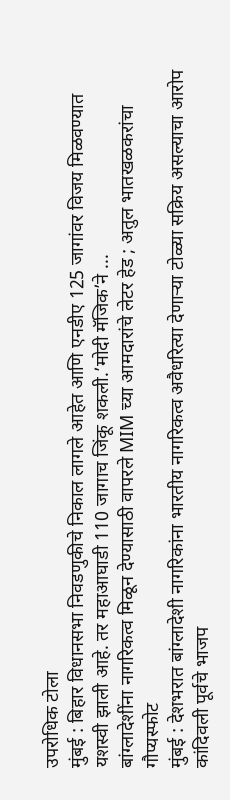उपरोधिक टोला
मुंबई : बिहार विधानसभा निवडणुकीचे निकाल लागले आहेत आणि एनडीए 125 जागांवर विजय मिळवण्यात यशस्वी झाली आहे. तर महाआघाडी 110 जागाच जिंकू शकली.’मोदी मॅजिक’ने ...
बांग्लादेशींना नागरिकत्व मिळून देण्यासाठी वापरले MIM च्या आमदारांचे लेटर हेड ; अतुल भातखळकरांचा गौप्यस्फोट
मुंबई : देशभरात बांग्लादेशी नागरिकांना भारतीय नागरिकत्व अवैधरित्या देणाऱ्या टोळ्या सक्रिय असल्याचा आरोप कांदिवली पूर्वचे भाजप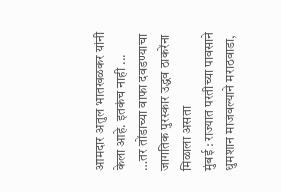आमदार अतुल भातखळकर यांनी केला आहे. इतकंच नाही ...
…तर तोंडाच्या वाफा दवडण्याचा जागतिक पुरस्कार उद्धव ठाकरेंना मिळाला असता
मुंबई : राज्यात परतीच्या पावसाने धुमशान माजवल्याने मराठवाडा,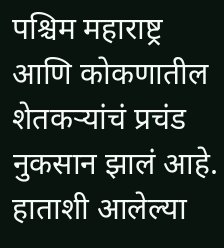पश्चिम महाराष्ट्र आणि कोकणातील शेतकऱ्यांचं प्रचंड नुकसान झालं आहे. हाताशी आलेल्या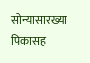सोन्यासारख्या पिकासह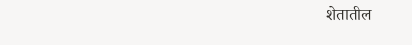शेतातील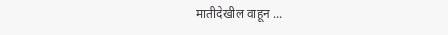मातीदेखील वाहून ...